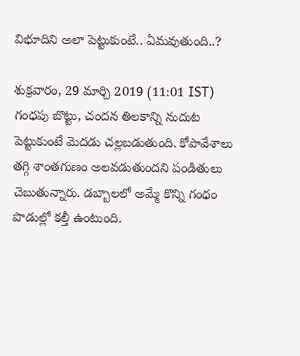విభూదిని అలా పెట్టుకుంటే.. ఏమవుతుంది..?

శుక్రవారం, 29 మార్చి 2019 (11:01 IST)
గంధపు బొట్టు, చందన తిలకాన్ని నుదుట పెట్టుకుంటే మెదడు చల్లబడుతుంది. కోపావేశాలు తగ్గి శాంతగుణం అలవడుతుందని పండితులు చెబుతున్నారు. డబ్బాలలో అమ్మే కొన్ని గంధం పొడుల్లో కల్తీ ఉంటుంది.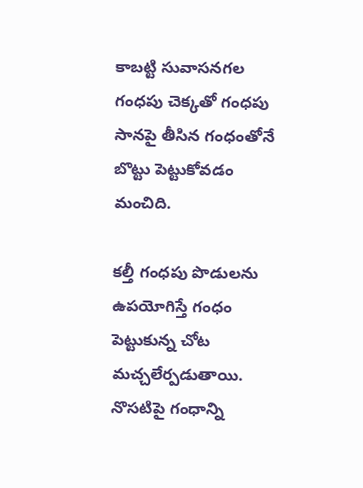కాబట్టి సువాసనగల గంధపు చెక్కతో గంధపు సానపై తీసిన గంధంతోనే బొట్టు పెట్టుకోవడం మంచిది.

కల్తీ గంధపు పొడులను ఉపయోగిస్తే గంధం పెట్టుకున్న చోట మచ్చలేర్పడుతాయి. నొసటిపై గంధాన్ని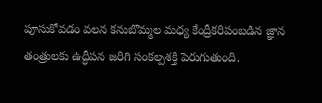పూసుకోవడం వలన కనుబొమ్మల మధ్య కేంద్రీకరిపంబడిన జ్ఞాన తంత్రులకు ఉద్ధీపన జరిగి సంకల్పశక్తి పెరుగుతుంది.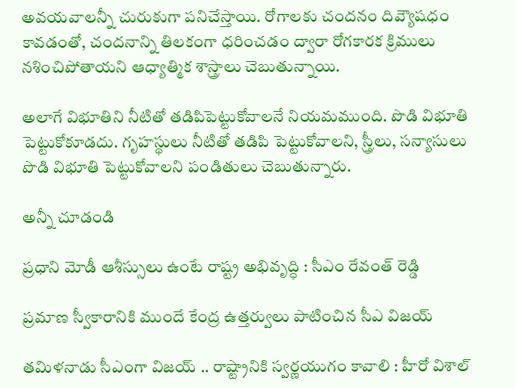అవయవాలన్నీ చురుకుగా పనిచేస్తాయి. రోగాలకు చందనం దివ్యౌషధం కావడంతో, చందనాన్ని తిలకంగా ధరించడం ద్వారా రోగకారక క్రిములు నశించిపోతాయని ఆధ్యాత్మిక శాస్త్రాలు చెబుతున్నాయి.

అలాగే విభూతిని నీటితో తడిపిపెట్టుకోవాలనే నియమముంది. పొడి విభూతి పెట్టుకోకూడదు. గృహస్థులు నీటితో తడిపి పెట్టుకోవాలని, స్త్రీలు, సన్యాసులు పొడి విభూతి పెట్టుకోవాలని పండితులు చెబుతున్నారు.

అన్నీ చూడండి

ప్రధాని మోడీ ఆశీస్సులు ఉంటే రాష్ట్ర అభివృద్ధి : సీఎం రేవంత్ రెడ్డి

ప్రమాణ స్వీకారానికి ముందే కేంద్ర ఉత్తర్వులు పాటించిన సీఎ విజయ్

తమిళనాడు సీఎంగా విజయ్ .. రాష్ట్రానికి స్వర్ణయుగం కావాలి : హీరో విశాల్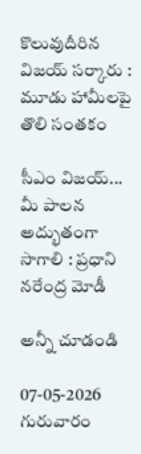కొలువుదీరిన విజయ్ సర్కారు : మూడు హామీలపై తొలి సంతకం

సీఎం విజయ్... మీ పాలన అద్భుతంగా సాగాలి : ప్రధాని నరేంద్ర మోడీ

అన్నీ చూడండి

07-05-2026 గురువారం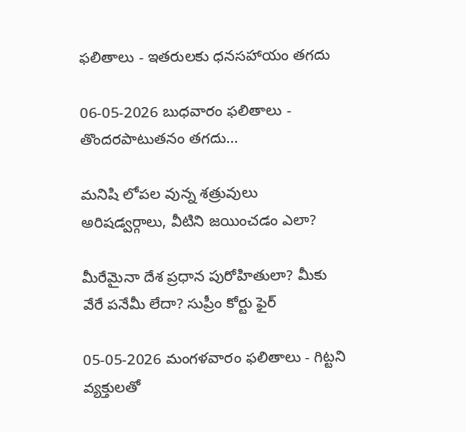ఫలితాలు - ఇతరులకు ధనసహాయం తగదు

06-05-2026 బుధవారం ఫలితాలు - తొందరపాటుతనం తగదు...

మనిషి లోపల వున్న శత్రువులు అరిషడ్వర్గాలు, వీటిని జయించడం ఎలా?

మీరేమైనా దేశ ప్రధాన పురోహితులా? మీకు వేరే పనేమీ లేదా? సుప్రీం కోర్టు ఫైర్

05-05-2026 మంగళవారం ఫలితాలు - గిట్టని వ్యక్తులతో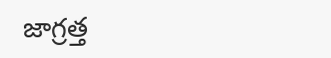జాగ్రత్త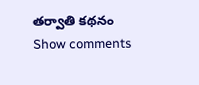తర్వాతి కథనం
Show comments